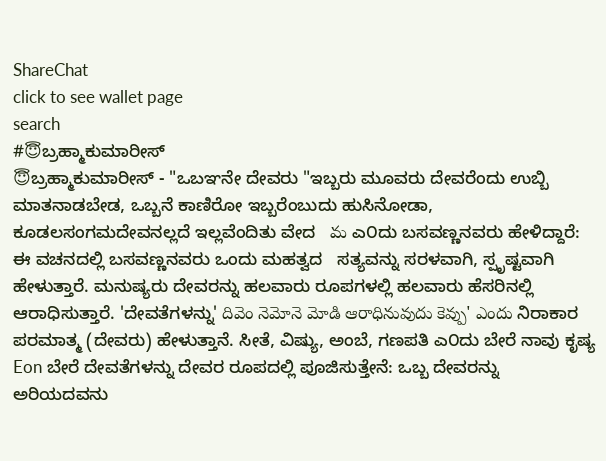ShareChat
click to see wallet page
search
#😇ಬ್ರಹ್ಮಾಕುಮಾರೀಸ್
😇ಬ್ರಹ್ಮಾಕುಮಾರೀಸ್ - "ಒಬಞನೇ ದೇವರು "ಇಬ್ಬರು ಮೂವರು ದೇವರೆಂದು ಉಬ್ಬಿ ಮಾತನಾಡಬೇಡ, ಒಬ್ಬನೆ ಕಾಣಿರೋ ಇಬ್ಬರೆಂಬುದು ಹುಸಿನೋಡಾ, ಕೂಡಲಸಂಗಮದೇವನಲ್ಲದೆ ಇಲ್ಲವೆಂದಿತು ವೇದ   మ ಎ೦ದು ಬಸವಣ್ಣನವರು ಹೇಳಿದ್ದಾರೆ: ಈ ವಚನದಲ್ಲಿ ಬಸವಣ್ಣನವರು ಒಂದು ಮಹತ್ವದ   ಸತ್ಯವನ್ನು ಸರಳವಾಗಿ, ಸ್ಪೃಷ್ಟವಾಗಿ ಹೇಳುತ್ತಾರೆ. ಮನುಷ್ಯರು ದೇವರನ್ನು ಹಲವಾರು ರೂಪಗಳಲ್ಲಿ ಹಲವಾರು ಹೆಸರಿನಲ್ಲಿ ಆರಾಧಿಸುತ್ತಾರೆ. 'ದೇವತೆಗಳನ್ನು' దివెం నెమోనె మోడి ఆరాధినువుదు కెవ్పు' ఎందు ನಿರಾಕಾರ ಪರಮಾತ್ಮ (ದೇವರು) ಹೇಳುತ್ತಾನೆ. ಸೀತೆ, ವಿಷ್ಯು, ಅಂಬೆ, ಗಣಪತಿ ಎ೦ದು ಬೇರೆ ನಾವು ಕೃಷ್ಯ Eon ಬೇರೆ ದೇವತೆಗಳನ್ನು ದೇವರ ರೂಪದಲ್ಲಿ ಪೂಜಿಸುತ್ತೇನೆ: ಒಬ್ಬ ದೇವರನ್ನು ಅರಿಯದವನು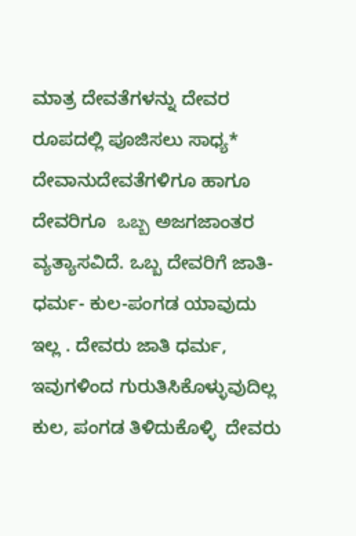ಮಾತ್ರ ದೇವತೆಗಳನ್ನು ದೇವರ ರೂಪದಲ್ಲಿ ಪೂಜಿಸಲು ಸಾಧ್ಯ* ದೇವಾನುದೇವತೆಗಳಿಗೂ ಹಾಗೂ   ದೇವರಿಗೂ  ఒబ్బ ಅಜಗಜಾಂತರ ವ್ಯತ್ಯಾಸವಿದೆ. ಒಬ್ಬ ದೇವರಿಗೆ ಜಾತಿ-ಧರ್ಮ- ಕುಲ-ಪಂಗಡ ಯಾವುದು ಇಲ್ಲ . ದೇವರು ಜಾತಿ ಧರ್ಮ, ಇವುಗಳಿಂದ ಗುರುತಿಸಿಕೊಳ್ಳುವುದಿಲ್ಲ  ಕುಲ, ಪಂಗಡ ತಿಳಿದುಕೊಳ್ಳಿ  ದೇವರು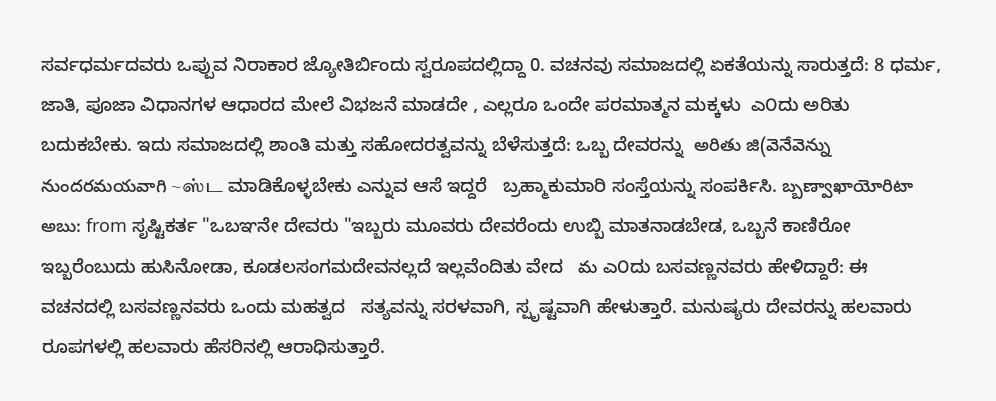ಸರ್ವಧರ್ಮದವರು ಒಪ್ಪುವ ನಿರಾಕಾರ ಜ್ಯೋತಿರ್ಬಿಂದು ಸ್ವರೂಪದಲ್ಲಿದ್ದಾ 0. ವಚನವು ಸಮಾಜದಲ್ಲಿ ಏಕತೆಯನ್ನು ಸಾರುತ್ತದೆ: 8 ಧರ್ಮ, ಜಾತಿ, ಪೂಜಾ ವಿಧಾನಗಳ ಆಧಾರದ ಮೇಲೆ ವಿಭಜನೆ ಮಾಡದೇ , ಎಲ್ಲರೂ ಒಂದೇ ಪರಮಾತ್ಮನ ಮಕ್ಕಳು  ಎ೦ದು ಅರಿತು ಬದುಕಬೇಕು. ಇದು ಸಮಾಜದಲ್ಲಿ ಶಾಂತಿ ಮತ್ತು ಸಹೋದರತ್ವವನ್ನು ಬೆಳೆಸುತ್ತದೆ: ಒಬ್ಬ ದೇವರನ್ನು  అరితు జి(వెనేవెన్ను నుందరమయవాగి ~ஸ்ட ಮಾಡಿಕೊಳ್ಳಬೇಕು ಎನ್ನುವ ಆಸೆ ಇದ್ದರೆ   ಬ್ರಹ್ಮಾಕುಮಾರಿ ಸಂಸ್ತೆಯನ್ನು ಸಂಪರ್ಕಿಸಿ. బ్బణ్వాఖాయోరిటా అబు: from ಸೃಷ್ಟಿಕರ್ತ "ಒಬಞನೇ ದೇವರು "ಇಬ್ಬರು ಮೂವರು ದೇವರೆಂದು ಉಬ್ಬಿ ಮಾತನಾಡಬೇಡ, ಒಬ್ಬನೆ ಕಾಣಿರೋ ಇಬ್ಬರೆಂಬುದು ಹುಸಿನೋಡಾ, ಕೂಡಲಸಂಗಮದೇವನಲ್ಲದೆ ಇಲ್ಲವೆಂದಿತು ವೇದ   మ ಎ೦ದು ಬಸವಣ್ಣನವರು ಹೇಳಿದ್ದಾರೆ: ಈ ವಚನದಲ್ಲಿ ಬಸವಣ್ಣನವರು ಒಂದು ಮಹತ್ವದ   ಸತ್ಯವನ್ನು ಸರಳವಾಗಿ, ಸ್ಪೃಷ್ಟವಾಗಿ ಹೇಳುತ್ತಾರೆ. ಮನುಷ್ಯರು ದೇವರನ್ನು ಹಲವಾರು ರೂಪಗಳಲ್ಲಿ ಹಲವಾರು ಹೆಸರಿನಲ್ಲಿ ಆರಾಧಿಸುತ್ತಾರೆ.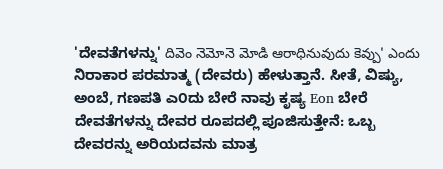'ದೇವತೆಗಳನ್ನು' దివెం నెమోనె మోడి ఆరాధినువుదు కెవ్పు' ఎందు ನಿರಾಕಾರ ಪರಮಾತ್ಮ (ದೇವರು) ಹೇಳುತ್ತಾನೆ. ಸೀತೆ, ವಿಷ್ಯು, ಅಂಬೆ, ಗಣಪತಿ ಎ೦ದು ಬೇರೆ ನಾವು ಕೃಷ್ಯ Eon ಬೇರೆ ದೇವತೆಗಳನ್ನು ದೇವರ ರೂಪದಲ್ಲಿ ಪೂಜಿಸುತ್ತೇನೆ: ಒಬ್ಬ ದೇವರನ್ನು ಅರಿಯದವನು ಮಾತ್ರ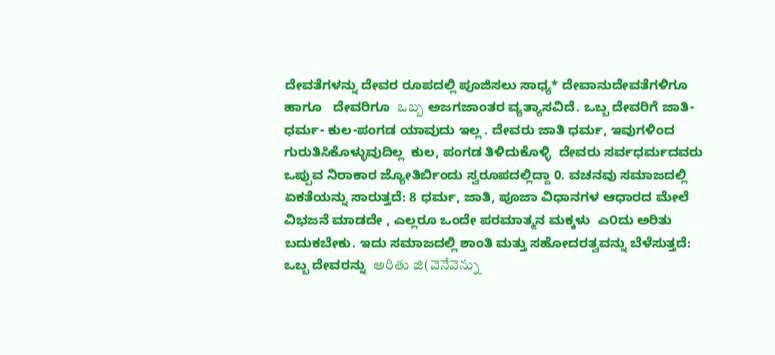ದೇವತೆಗಳನ್ನು ದೇವರ ರೂಪದಲ್ಲಿ ಪೂಜಿಸಲು ಸಾಧ್ಯ* ದೇವಾನುದೇವತೆಗಳಿಗೂ ಹಾಗೂ   ದೇವರಿಗೂ  ఒబ్బ ಅಜಗಜಾಂತರ ವ್ಯತ್ಯಾಸವಿದೆ. ಒಬ್ಬ ದೇವರಿಗೆ ಜಾತಿ-ಧರ್ಮ- ಕುಲ-ಪಂಗಡ ಯಾವುದು ಇಲ್ಲ . ದೇವರು ಜಾತಿ ಧರ್ಮ, ಇವುಗಳಿಂದ ಗುರುತಿಸಿಕೊಳ್ಳುವುದಿಲ್ಲ  ಕುಲ, ಪಂಗಡ ತಿಳಿದುಕೊಳ್ಳಿ  ದೇವರು ಸರ್ವಧರ್ಮದವರು ಒಪ್ಪುವ ನಿರಾಕಾರ ಜ್ಯೋತಿರ್ಬಿಂದು ಸ್ವರೂಪದಲ್ಲಿದ್ದಾ 0. ವಚನವು ಸಮಾಜದಲ್ಲಿ ಏಕತೆಯನ್ನು ಸಾರುತ್ತದೆ: 8 ಧರ್ಮ, ಜಾತಿ, ಪೂಜಾ ವಿಧಾನಗಳ ಆಧಾರದ ಮೇಲೆ ವಿಭಜನೆ ಮಾಡದೇ , ಎಲ್ಲರೂ ಒಂದೇ ಪರಮಾತ್ಮನ ಮಕ್ಕಳು  ಎ೦ದು ಅರಿತು ಬದುಕಬೇಕು. ಇದು ಸಮಾಜದಲ್ಲಿ ಶಾಂತಿ ಮತ್ತು ಸಹೋದರತ್ವವನ್ನು ಬೆಳೆಸುತ್ತದೆ: ಒಬ್ಬ ದೇವರನ್ನು  అరితు జి(వెనేవెన్ను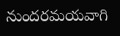నుందరమయవాగి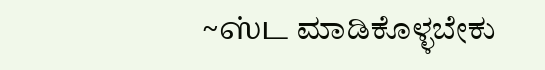~ஸ்ட ಮಾಡಿಕೊಳ್ಳಬೇಕು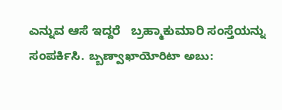ಎನ್ನುವ ಆಸೆ ಇದ್ದರೆ   ಬ್ರಹ್ಮಾಕುಮಾರಿ ಸಂಸ್ತೆಯನ್ನು ಸಂಪರ್ಕಿಸಿ. బ్బణ్వాఖాయోరిటా అబు: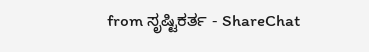from ಸೃಷ್ಟಿಕರ್ತ - ShareChat